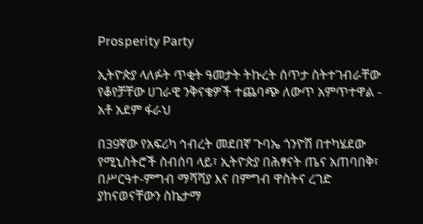Prosperity Party

ኢትዮጵያ ላለፉት ጥቂት ዓመታት ትኩረት ሰጥታ ስትተገብራቸው የቆየቻቸው ሀገራዊ ንቅናቄዎች ተጨባጭ ለውጥ አምጥተዋል - አቶ አደም ፋራህ

በ39ኛው የአፍሪካ ኅብረት መደበኛ ጉባኤ ጎንዮሽ በተካሄደው የሚኒስትሮች ስብሰባ ላይ፣ ኢትዮጵያ በሕፃናት ጤና አጠባበቅ፣ በሥርዓተ-ምግብ ማሻሻያ እና በምግብ ዋስትና ረገድ ያከናወናቸውን ስኬታማ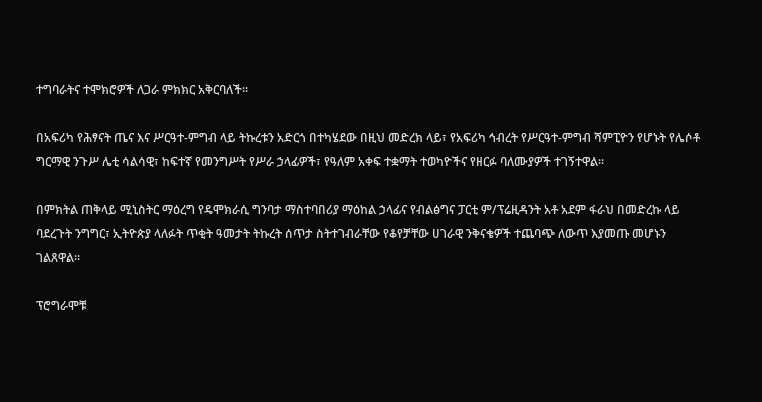ተግባራትና ተሞክሮዎች ለጋራ ምክክር አቅርባለች።

በአፍሪካ የሕፃናት ጤና እና ሥርዓተ-ምግብ ላይ ትኩረቱን አድርጎ በተካሄደው በዚህ መድረክ ላይ፣ የአፍሪካ ኅብረት የሥርዓተ-ምግብ ሻምፒዮን የሆኑት የሌሶቶ ግርማዊ ንጉሥ ሌቲ ሳልሳዊ፣ ከፍተኛ የመንግሥት የሥራ ኃላፊዎች፣ የዓለም አቀፍ ተቋማት ተወካዮችና የዘርፉ ባለሙያዎች ተገኝተዋል።

በምክትል ጠቅላይ ሚኒስትር ማዕረግ የዴሞክራሲ ግንባታ ማስተባበሪያ ማዕከል ኃላፊና የብልፅግና ፓርቲ ም/ፕሬዚዳንት አቶ አደም ፋራህ በመድረኩ ላይ ባደረጉት ንግግር፣ ኢትዮጵያ ላለፉት ጥቂት ዓመታት ትኩረት ሰጥታ ስትተገብራቸው የቆየቻቸው ሀገራዊ ንቅናቄዎች ተጨባጭ ለውጥ እያመጡ መሆኑን ገልጸዋል።

ፕሮግራሞቹ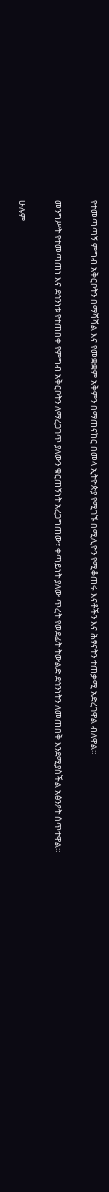የተመጣጣኝ ምግብ አቅርቦትን በማሻሻል እና የመቋቋም አቅምን በማጠናከር በመላ ኢትዮጵያ የሚገኙ በሚሊዮን የሚቆጠሩ እናቶችን እና ሕፃናትን ተጠቃሚ አድረገዋል ብለዋል።

መንግሥት የተመጣጠነ እና ደኅንነቱ የተጠበቀ የምግብ አቅርቦትን ለማረጋገጥ ያለውን ቁርጠኝነት አረጋግጠው፣ ቀጣይነት ያለው ጥረት የወደፊት ትውልድ ደኅንነትን ለመጠበቅ እንደሚያስችል አፅንዖት ሰጥተዋል።

ሁሉም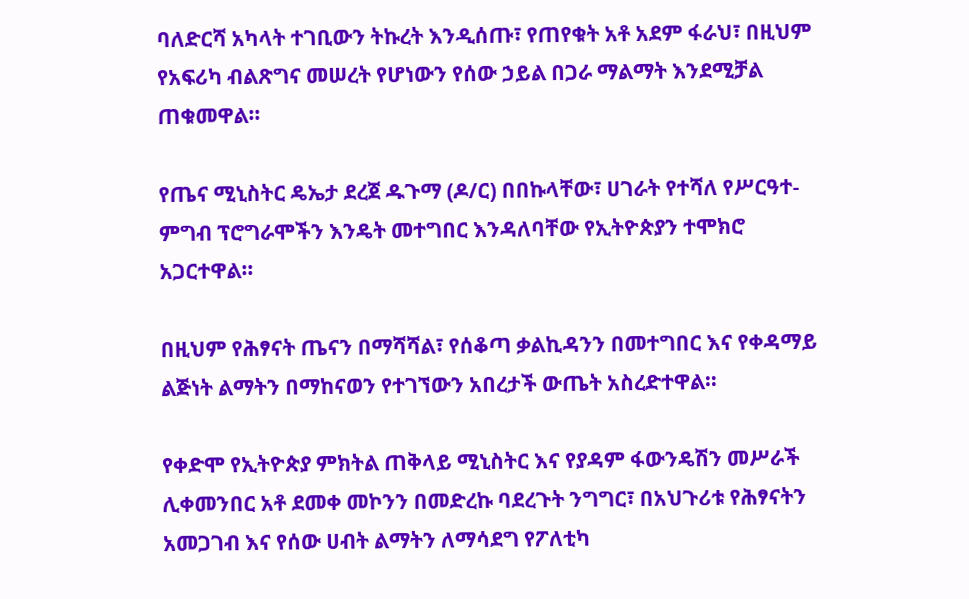ባለድርሻ አካላት ተገቢውን ትኩረት እንዲሰጡ፣ የጠየቁት አቶ አደም ፋራህ፣ በዚህም የአፍሪካ ብልጽግና መሠረት የሆነውን የሰው ኃይል በጋራ ማልማት እንደሚቻል ጠቁመዋል።

የጤና ሚኒስትር ዴኤታ ደረጀ ዱጉማ (ዶ/ር) በበኩላቸው፣ ሀገራት የተሻለ የሥርዓተ-ምግብ ፕሮግራሞችን እንዴት መተግበር እንዳለባቸው የኢትዮጵያን ተሞክሮ አጋርተዋል።

በዚህም የሕፃናት ጤናን በማሻሻል፣ የሰቆጣ ቃልኪዳንን በመተግበር እና የቀዳማይ ልጅነት ልማትን በማከናወን የተገኘውን አበረታች ውጤት አስረድተዋል።

የቀድሞ የኢትዮጵያ ምክትል ጠቅላይ ሚኒስትር እና የያዳም ፋውንዴሽን መሥራች ሊቀመንበር አቶ ደመቀ መኮንን በመድረኩ ባደረጉት ንግግር፣ በአህጉሪቱ የሕፃናትን አመጋገብ እና የሰው ሀብት ልማትን ለማሳደግ የፖለቲካ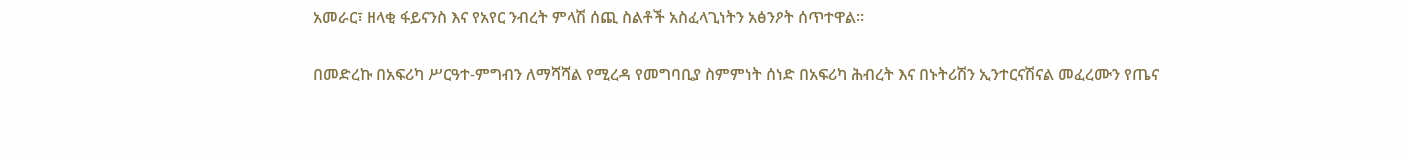አመራር፣ ዘላቂ ፋይናንስ እና የአየር ንብረት ምላሽ ሰጪ ስልቶች አስፈላጊነትን አፅንዖት ሰጥተዋል።

በመድረኩ በአፍሪካ ሥርዓተ-ምግብን ለማሻሻል የሚረዳ የመግባቢያ ስምምነት ሰነድ በአፍሪካ ሕብረት እና በኑትሪሽን ኢንተርናሽናል መፈረሙን የጤና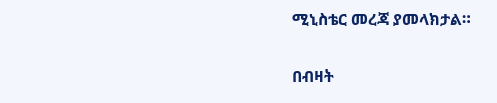ሚኒስቴር መረጃ ያመላክታል።

በብዛት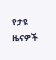የታዩ ዜናዎች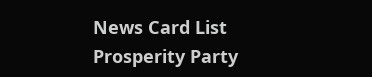News Card List
Prosperity Party